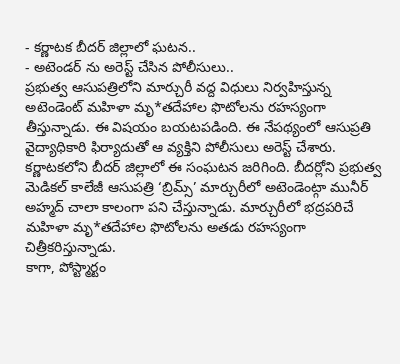- కర్ణాటక బీదర్ జిల్లాలో ఘటన..
- అటెండర్ ను అరెస్ట్ చేసిన పోలీసులు..
ప్రభుత్వ ఆసుపత్రిలోని మార్చురీ వద్ద విధులు నిర్వహిస్తున్న అటెండెంట్ మహిళా మృ*తదేహాల ఫొటోలను రహస్యంగా తీస్తున్నాడు. ఈ విషయం బయటపడింది. ఈ నేపథ్యంలో ఆసుప్రతి వైద్యాధికారి ఫిర్యాదుతో ఆ వ్యక్తిని పోలీసులు అరెస్ట్ చేశారు. కర్ణాటకలోని బీదర్ జిల్లాలో ఈ సంఘటన జరిగింది. బీదర్లోని ప్రభుత్వ మెడికల్ కాలేజీ ఆసుపత్రి ‘బ్రిమ్స్’ మార్చురీలో అటెండెంట్గా మునీర్ అహ్మద్ చాలా కాలంగా పని చేస్తున్నాడు. మార్చురీలో భద్రపరిచే మహిళా మృ*తదేహాల ఫొటోలను అతడు రహస్యంగా చిత్రీకరిస్తున్నాడు.
కాగా, పోస్ట్మార్టం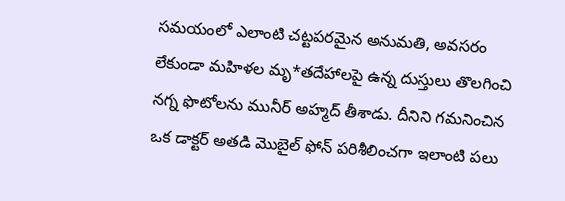సమయంలో ఎలాంటి చట్టపరమైన అనుమతి, అవసరం లేకుండా మహిళల మృ*తదేహాలపై ఉన్న దుస్తులు తొలగించి నగ్న ఫొటోలను మునీర్ అహ్మద్ తీశాడు. దీనిని గమనించిన ఒక డాక్టర్ అతడి మొబైల్ ఫోన్ పరిశీలించగా ఇలాంటి పలు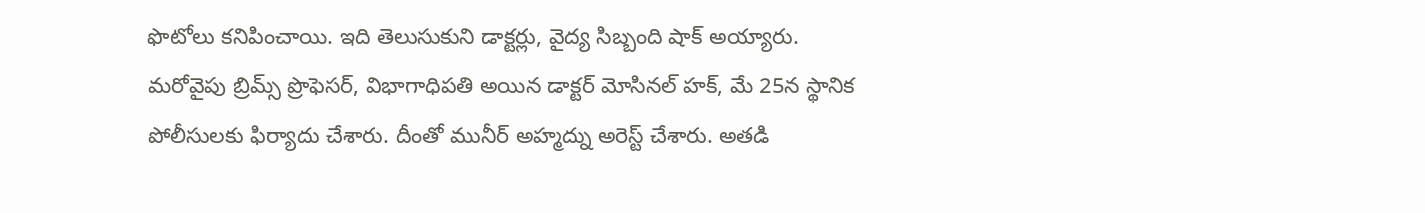ఫొటోలు కనిపించాయి. ఇది తెలుసుకుని డాక్టర్లు, వైద్య సిబ్బంది షాక్ అయ్యారు.
మరోవైపు బ్రిమ్స్ ప్రొఫెసర్, విభాగాధిపతి అయిన డాక్టర్ మోసినల్ హక్, మే 25న స్థానిక పోలీసులకు ఫిర్యాదు చేశారు. దీంతో మునీర్ అహ్మద్ను అరెస్ట్ చేశారు. అతడి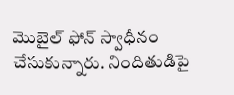మొబైల్ ఫోన్ స్వాధీనం చేసుకున్నారు. నిందితుడిపై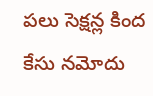పలు సెక్షన్ల కింద కేసు నమోదు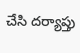చేసి దర్యాప్తు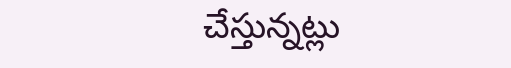చేస్తున్నట్లు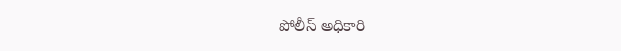పోలీస్ అధికారి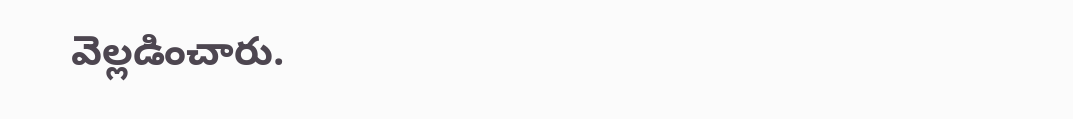వెల్లడించారు.